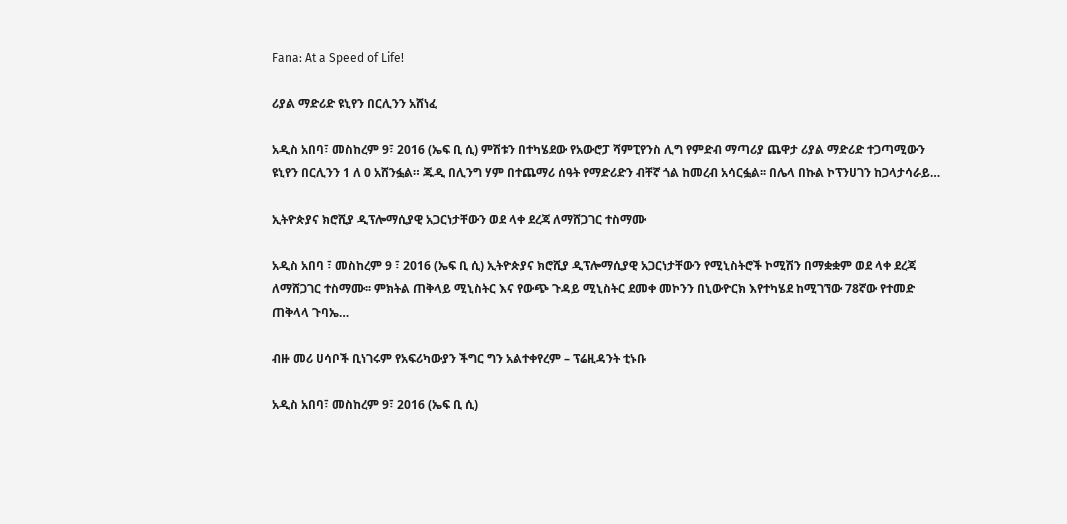Fana: At a Speed of Life!

ሪያል ማድሪድ ዩኒየን በርሊንን አሸነፈ

አዲስ አበባ፣ መስከረም 9፣ 2016 (ኤፍ ቢ ሲ) ምሽቱን በተካሄደው የአውሮፓ ሻምፒየንስ ሊግ የምድብ ማጣሪያ ጨዋታ ሪያል ማድሪድ ተጋጣሚውን ዩኒየን በርሊንን 1 ለ 0 አሸንፏል። ጁዲ በሊንግ ሃም በተጨማሪ ሰዓት የማድሪድን ብቸኛ ጎል ከመረብ አሳርፏል፡፡ በሌላ በኩል ኮፕንሀገን ከጋላታሳራይ…

ኢትዮጵያና ክሮሺያ ዲፕሎማሲያዊ አጋርነታቸውን ወደ ላቀ ደረጃ ለማሸጋገር ተስማሙ

አዲስ አበባ ፣ መስከረም 9 ፣ 2016 (ኤፍ ቢ ሲ) ኢትዮጵያና ክሮሺያ ዲፕሎማሲያዊ አጋርነታቸውን የሚኒስትሮች ኮሚሽን በማቋቋም ወደ ላቀ ደረጃ ለማሸጋገር ተስማሙ፡፡ ምክትል ጠቅላይ ሚኒስትር እና የውጭ ጉዳይ ሚኒስትር ደመቀ መኮንን በኒውዮርክ እየተካሄደ ከሚገኘው 78ኛው የተመድ ጠቅላላ ጉባኤ…

ብዙ መሪ ሀሳቦች ቢነገሩም የአፍሪካውያን ችግር ግን አልተቀየረም – ፕሬዚዳንት ቲኑቡ

አዲስ አበባ፣ መስከረም 9፣ 2016 (ኤፍ ቢ ሲ)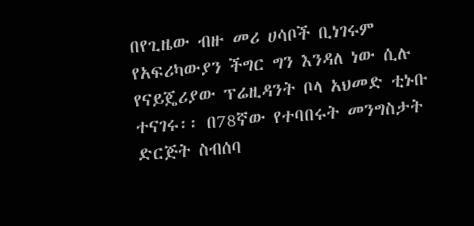በየጊዜው ብዙ መሪ ሀሳቦች ቢነገሩም የአፍሪካውያን ችግር ግን እንዳለ ነው ሲሉ የናይጄሪያው ፕሬዚዳንት ቦላ አህመድ ቲኑቡ ተናገሩ፡፡ በ78ኛው የተባበሩት መንግስታት ድርጅት ስብሰባ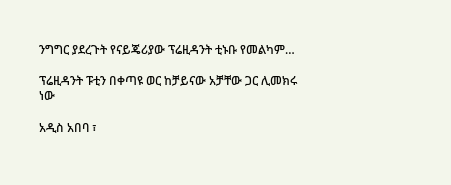ንግግር ያደረጉት የናይጄሪያው ፕሬዚዳንት ቲኑቡ የመልካም…

ፕሬዚዳንት ፑቲን በቀጣዩ ወር ከቻይናው አቻቸው ጋር ሊመክሩ ነው

አዲስ አበባ ፣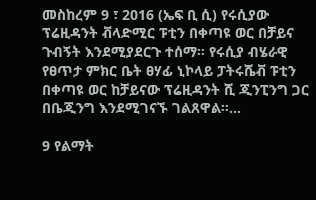መስከረም 9 ፣ 2016 (ኤፍ ቢ ሲ) የሩሲያው ፕሬዚዳንት ቭላድሚር ፑቲን በቀጣዩ ወር በቻይና ጉብኝት እንደሚያደርጉ ተሰማ። የሩሲያ ብሄራዊ የፀጥታ ምክር ቤት ፀሃፊ ኒኮላይ ፓትሩሼቭ ፑቲን በቀጣዩ ወር ከቻይናው ፕሬዚዳንት ሺ ጂንፒንግ ጋር በቤጂንግ እንደሚገናኙ ገልጸዋል።…

9 የልማት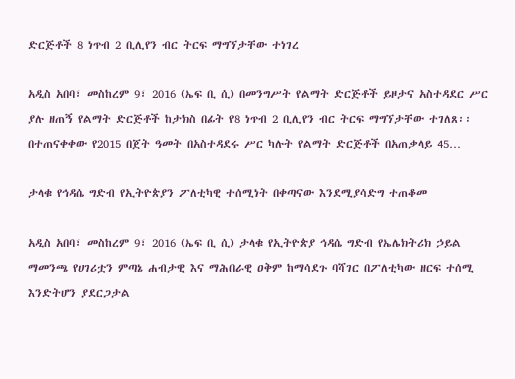ድርጅቶች 8 ነጥብ 2 ቢሊየን ብር ትርፍ ማግኘታቸው ተነገረ

አዲስ አበባ፣ መስከረም 9፣ 2016 (ኤፍ ቢ ሲ) በመንግሥት የልማት ድርጅቶች ይዞታና አስተዳደር ሥር ያሉ ዘጠኝ የልማት ድርጅቶች ከታክስ በፊት የ8 ነጥብ 2 ቢሊየን ብር ትርፍ ማግኘታቸው ተገለጸ፡፡ በተጠናቀቀው የ2015 በጀት ዓመት በአስተዳደሩ ሥር ካሉት የልማት ድርጅቶች በአጠቃላይ 45…

ታላቁ የኅዳሴ ግድብ የኢትዮጵያን ፖለቲካዊ ተሰሚነት በቀጣናው እንደሚያሳድግ ተጠቆመ

አዲስ አበባ፣ መስከረም 9፣ 2016 (ኤፍ ቢ ሲ) ታላቁ የኢትዮጵያ ኅዳሴ ግድብ የኤሌክትሪክ ኃይል ማመንጫ የሀገሪቷን ምጣኔ ሐብታዊ እና ማሕበራዊ ዐቅም ከማሳደጉ ባሻገር በፖለቲካው ዘርፍ ተሰሚ እንድትሆን ያደርጋታል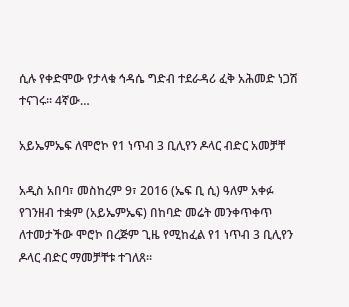ሲሉ የቀድሞው የታላቁ ኅዳሴ ግድብ ተደራዳሪ ፈቅ አሕመድ ነጋሽ ተናገሩ፡፡ 4ኛው…

አይኤምኤፍ ለሞሮኮ የ1 ነጥብ 3 ቢሊየን ዶላር ብድር አመቻቸ

አዲስ አበባ፣ መስከረም 9፣ 2016 (ኤፍ ቢ ሲ) ዓለም አቀፉ የገንዘብ ተቋም (አይኤምኤፍ) በከባድ መሬት መንቀጥቀጥ ለተመታችው ሞሮኮ በረጅም ጊዜ የሚከፈል የ1 ነጥብ 3 ቢሊየን ዶላር ብድር ማመቻቸቱ ተገለጸ፡፡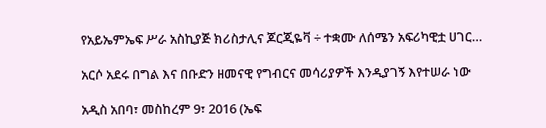የአይኤምኤፍ ሥራ አስኪያጅ ክሪስታሊና ጆርጂዬቫ ÷ ተቋሙ ለሰሜን አፍሪካዊቷ ሀገር…

አርሶ አደሩ በግል እና በቡድን ዘመናዊ የግብርና መሳሪያዎች እንዲያገኝ እየተሠራ ነው

አዲስ አበባ፣ መስከረም 9፣ 2016 (ኤፍ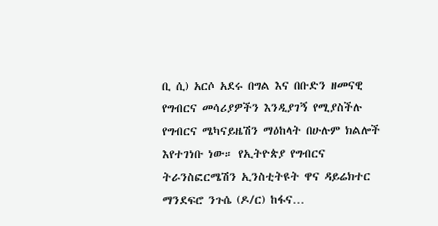ቢ ሲ) አርሶ አደሩ በግል እና በቡድን ዘመናዊ የግብርና መሳሪያዎችን እንዲያገኝ የሚያስችሉ የግብርና ሜካናይዜሽን ማዕከላት በሁሉም ክልሎች እየተገነቡ ነው። የኢትዮጵያ የግብርና ትራንስፎርሜሽን ኢንስቲትዩት ዋና ዳይሬክተር ማንደፍሮ ንጉሴ (ዶ/ር) ከፋና…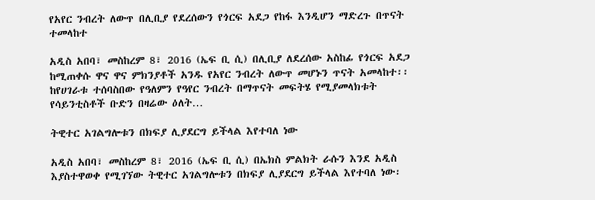የአየር ንብረት ለውጥ በሊቢያ የደረሰውን የጎርፍ አደጋ የከፋ እንዲሆን ማድረጉ በጥናት ተመላከተ

አዲስ አበባ፣ መስከረም 8፣ 2016 (ኤፍ ቢ ሲ) በሊቢያ ለደረሰው አስከፊ የጎርፍ አደጋ ከሚጠቀሱ ዋና ዋና ምክንያቶች አንዱ የአየር ንብረት ለውጥ መሆኑን ጥናት አመላከተ፡፡ ከየሀገራቱ ተሰባስበው የዓለምን የዓየር ንብረት በማጥናት መፍትሄ የሚያመላክቱት የሳይንቲስቶች ቡድን በዛሬው ዕለት…

ትዊተር አገልግሎቱን በክፍያ ሊያደርግ ይችላል እየተባለ ነው

አዲስ አበባ፣ መስከረም 8፣ 2016 (ኤፍ ቢ ሲ) በኤክስ ምልክት ራሱን እንደ አዲስ እያስተዋወቀ የሚገኘው ትዊተር አገልግሎቱን በክፍያ ሊያደርግ ይችላል እየተባለ ነው፡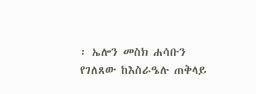፡ ኤሎን መስክ ሐሳቡን የገለጸው ከእስራዔሉ ጠቅላይ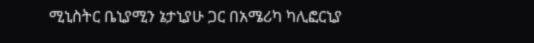ሚኒስትር ቤኒያሚን ኔታኒያሁ ጋር በአሜሪካ ካሊፎርኒያ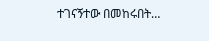ተገናኝተው በመከሩበት…